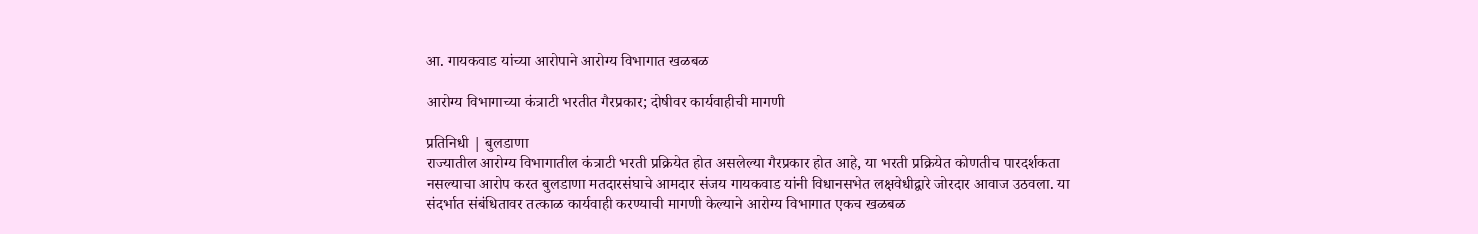आ. गायकवाड यांच्या आरोपाने आरोग्य विभागात खळबळ

आरोग्य विभागाच्या कंत्राटी भरतीत गैरप्रकार; दोषीवर कार्यवाहीची मागणी

प्रतिनिधी | बुलडाणा
राज्यातील आरोग्य विभागातील कंत्राटी भरती प्रक्रियेत होत असलेल्या गैरप्रकार होत आहे, या भरती प्रक्रियेत कोणतीच पारदर्शकता नसल्याचा आरोप करत बुलडाणा मतदारसंघाचे आमदार संजय गायकवाड यांनी विधानसभेत लक्षवेधीद्वारे जोरदार आवाज उठवला. या संदर्भात संबंधितावर तत्काळ कार्यवाही करण्याची मागणी केल्याने आरोग्य विभागात एकच खळबळ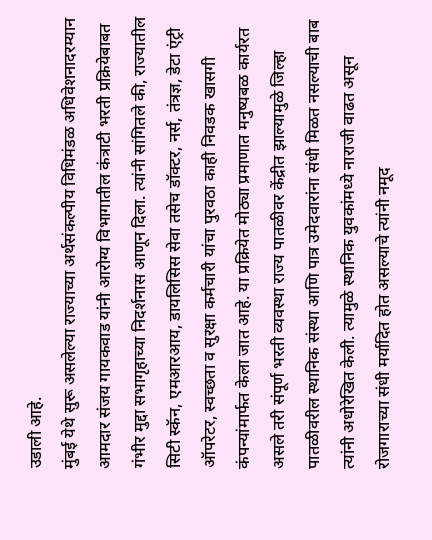उडाली आहे.
मुंबई येथे सुरू असलेल्या राज्याच्या अर्थसंकल्पीय विधिमंडळ अधिवेशनादरम्यान आमदार संजय गायकवाड यांनी आरोग्य विभागातील कंत्राटी भरती प्रक्रियेबाबत गंभीर मुद्दा सभागृहाच्या निदर्शनास आणून दिला. त्यांनी सांगितले की, राज्यातील सिटी स्कॅन, एमआरआय, डायलिसिस सेवा तसेच डॉक्टर, नर्स, तंत्रज्ञ, डेटा एंट्री ऑपरेटर, स्वच्छता व सुरक्षा कर्मचारी यांचा पुरवठा काही निवडक खासगी कंपन्यांमार्फत केला जात आहे. या प्रक्रियेत मोठ्या प्रमाणात मनुष्यबळ कार्यरत असले तरी संपूर्ण भरती व्यवस्था राज्य पातळीवर केंद्रीत झाल्यामुळे जिल्हा पातळीवरील स्थानिक संस्था आणि पात्र उमेदवारांना संधी मिळत नसल्याची बाब त्यांनी अधोरेखित केली. त्यामुळे स्थानिक युवकांमध्ये नाराजी वाढत असून रोजगाराच्या संधी मर्यादित होत असल्याचे त्यांनी नमूद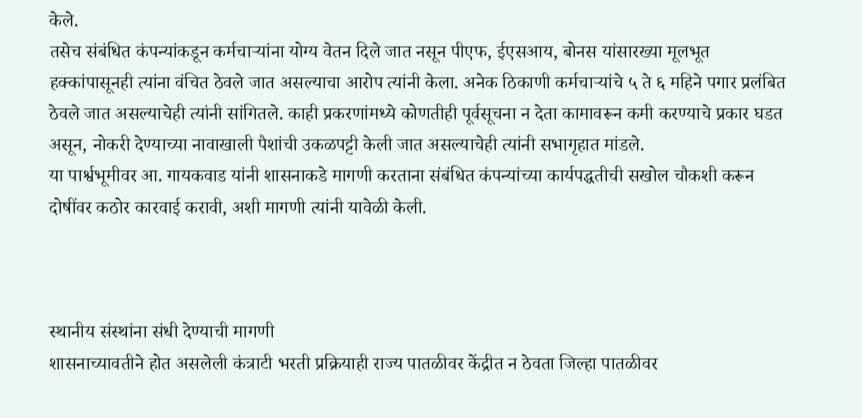केले.
तसेच संबंधित कंपन्यांकडून कर्मचाऱ्यांना योग्य वेतन दिले जात नसून पीएफ, ईएसआय, बोनस यांसारख्या मूलभूत हक्कांपासूनही त्यांना वंचित ठेवले जात असल्याचा आरोप त्यांनी केला. अनेक ठिकाणी कर्मचाऱ्यांचे ५ ते ६ महिने पगार प्रलंबित ठेवले जात असल्याचेही त्यांनी सांगितले. काही प्रकरणांमध्ये कोणतीही पूर्वसूचना न देता कामावरून कमी करण्याचे प्रकार घडत असून, नोकरी देण्याच्या नावाखाली पैशांची उकळपट्टी केली जात असल्याचेही त्यांनी सभागृहात मांडले.
या पार्श्वभूमीवर आ. गायकवाड यांनी शासनाकडे मागणी करताना संबंधित कंपन्यांच्या कार्यपद्धतीची सखोल चौकशी करून दोषींवर कठोर कारवाई करावी, अशी मागणी त्यांनी यावेळी केली.



स्थानीय संस्थांना संधी देण्याची मागणी
शासनाच्यावतीने होत असलेली कंत्राटी भरती प्रक्रियाही राज्य पातळीवर केंद्रीत न ठेवता जिल्हा पातळीवर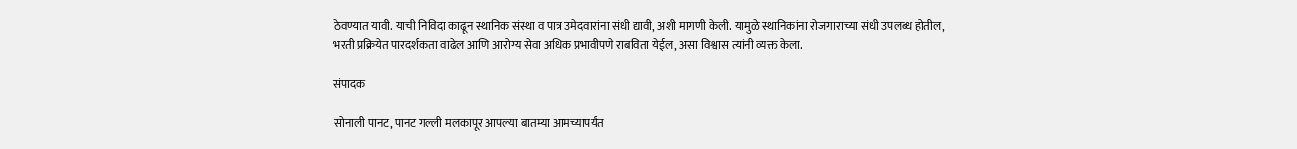ठेवण्यात यावी. याची निविदा काढून स्थानिक संस्था व पात्र उमेदवारांना संधी द्यावी, अशी मागणी केली. यामुळे स्थानिकांना रोजगाराच्या संधी उपलब्ध होतील, भरती प्रक्रियेत पारदर्शकता वाढेल आणि आरोग्य सेवा अधिक प्रभावीपणे राबविता येईल, असा विश्वास त्यांनी व्यक्त केला.

संपादक

सोनाली पानट, पानट गल्ली मलकापूर आपल्या बातम्या आमच्यापर्यंत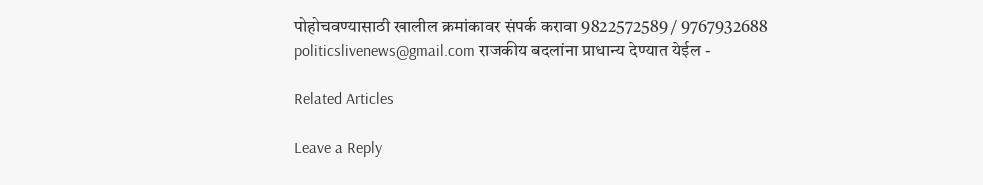पोहोचवण्यासाठी खालील क्रमांकावर संपर्क करावा 9822572589 / 9767932688 politicslivenews@gmail.com राजकीय बदलांना प्राधान्य देण्यात येईल -

Related Articles

Leave a Reply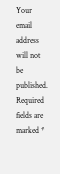Your email address will not be published. Required fields are marked *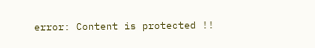error: Content is protected !!